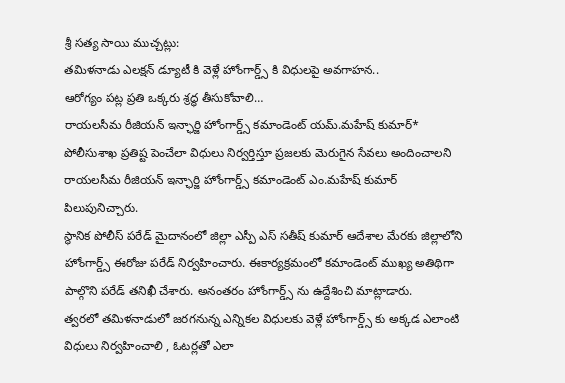శ్రీ సత్య సాయి ముచ్చట్లు:
తమిళనాడు ఎలక్షన్ డ్యూటీ కి వెళ్లే హోంగార్డ్స్ కి విధులపై అవగాహన..
ఆరోగ్యం పట్ల ప్రతి ఒక్కరు శ్రద్ధ తీసుకోవాలి…
రాయలసీమ రీజియన్ ఇన్ఛార్జి హోంగార్డ్స్ కమాండెంట్ యమ్.మహేష్ కుమార్*
పోలీసుశాఖ ప్రతిష్ట పెంచేలా విధులు నిర్వర్తిస్తూ ప్రజలకు మెరుగైన సేవలు అందించాలని రాయలసీమ రీజియన్ ఇన్ఛార్జి హోంగార్డ్స్ కమాండెంట్ ఎం.మహేష్ కుమార్ పిలుపునిచ్చారు.
స్థానిక పోలీస్ పరేడ్ మైదానంలో జిల్లా ఎస్పీ ఎస్ సతీష్ కుమార్ ఆదేశాల మేరకు జిల్లాలోని హోంగార్డ్స్ ఈరోజు పరేడ్ నిర్వహించారు. ఈకార్యక్రమంలో కమాండెంట్ ముఖ్య అతిథిగా పాల్గొని పరేడ్ తనిఖీ చేశారు. అనంతరం హోంగార్డ్స్ ను ఉద్దేశించి మాట్లాడారు.
త్వరలో తమిళనాడులో జరగనున్న ఎన్నికల విధులకు వెళ్లే హోంగార్డ్స్ కు అక్కడ ఎలాంటి విధులు నిర్వహించాలి , ఓటర్లతో ఎలా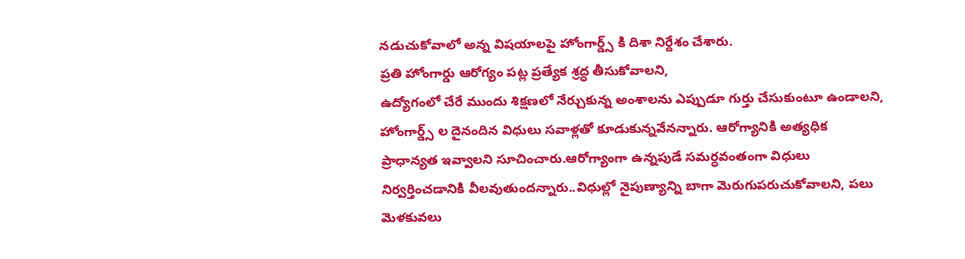నడుచుకోవాలో అన్న విషయాలపై హోంగార్డ్స్ కి దిశా నిర్దేశం చేశారు.
ప్రతి హోంగార్డు ఆరోగ్యం పట్ల ప్రత్యేక శ్రద్ధ తీసుకోవాలని,
ఉద్యోగంలో చేరే ముందు శిక్షణలో నేర్చుకున్న అంశాలను ఎప్పుడూ గుర్తు చేసుకుంటూ ఉండాలని, హోంగార్డ్స్ ల దైనందిన విధులు సవాళ్లతో కూడుకున్నవేనన్నారు. ఆరోగ్యానికి అత్యధిక ప్రాధాన్యత ఇవ్వాలని సూచించారు.ఆరోగ్యాంగా ఉన్నపుడే సమర్ధవంతంగా విధులు నిర్వర్తించడానికి వీలవుతుందన్నారు..విధుల్లో నైపుణ్యాన్ని బాగా మెరుగుపరుచుకోవాలని, పలు మెళకువలు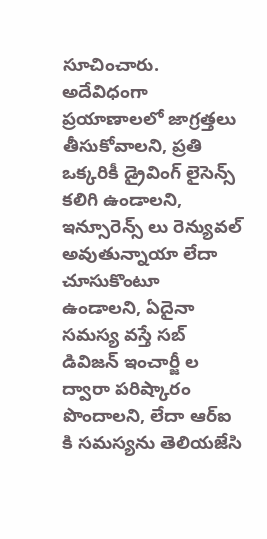సూచించారు.
అదేవిధంగా ప్రయాణాలలో జాగ్రత్తలు తీసుకోవాలని, ప్రతి ఒక్కరికీ డ్రైవింగ్ లైసెన్స్ కలిగి ఉండాలని, ఇన్సూరెన్స్ లు రెన్యువల్ అవుతున్నాయా లేదా చూసుకొంటూ ఉండాలని, ఏదైనా సమస్య వస్తే సబ్ డివిజన్ ఇంచార్జీ ల ద్వారా పరిష్కారం పొందాలని, లేదా ఆర్ఐ కి సమస్యను తెలియజేసి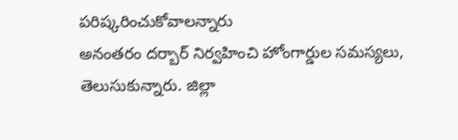పరిష్కరించుకోవాలన్నారు
అనంతరం దర్బార్ నిర్వహించి హోంగార్డుల సమస్యలు, తెలుసుకున్నారు. జిల్లా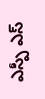ఎస్పీ ఎస్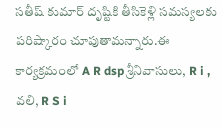సతీష్ కుమార్ దృష్టికి తీసికెళ్లి సమస్యలకు పరిష్కారం చూపుతామన్నారు.ఈ కార్యక్రమంలో A R dsp శ్రీనివాసులు, R i , వలి, R S i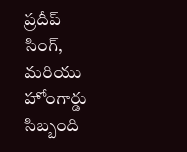ప్రదీప్ సింగ్, మరియు హోంగార్డు సిబ్బంది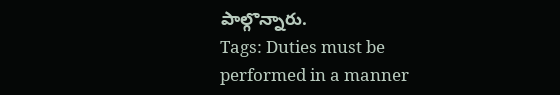పాల్గొన్నారు.
Tags: Duties must be performed in a manner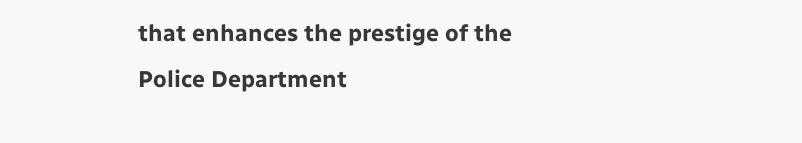that enhances the prestige of the Police Department